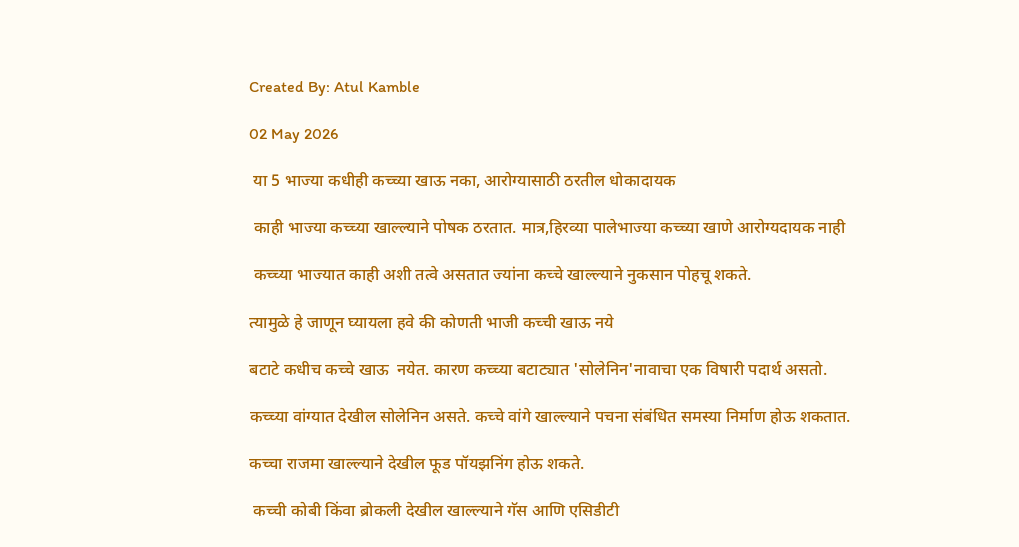Created By: Atul Kamble

02 May 2026

 या 5 भाज्या कधीही कच्च्या खाऊ नका, आरोग्यासाठी ठरतील धोकादायक

 काही भाज्या कच्च्या खाल्ल्याने पोषक ठरतात. मात्र,हिरव्या पालेभाज्या कच्च्या खाणे आरोग्यदायक नाही

 कच्च्या भाज्यात काही अशी तत्वे असतात ज्यांना कच्चे खाल्ल्याने नुकसान पोहचू शकते.

त्यामुळे हे जाणून घ्यायला हवे की कोणती भाजी कच्ची खाऊ नये

बटाटे कधीच कच्चे खाऊ  नयेत. कारण कच्च्या बटाट्यात 'सोलेनिन'नावाचा एक विषारी पदार्थ असतो.

कच्च्या वांग्यात देखील सोलेनिन असते. कच्चे वांगे खाल्ल्याने पचना संबंधित समस्या निर्माण होऊ शकतात.

कच्चा राजमा खाल्ल्याने देखील फूड पॉयझनिंग होऊ शकते.

 कच्ची कोबी किंवा ब्रोकली देखील खाल्ल्याने गॅस आणि एसिडीटी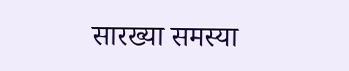सारख्या समस्या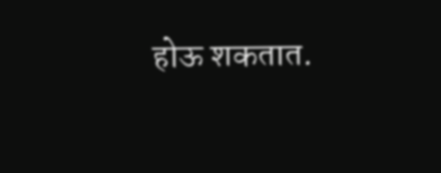होऊ शकतात.